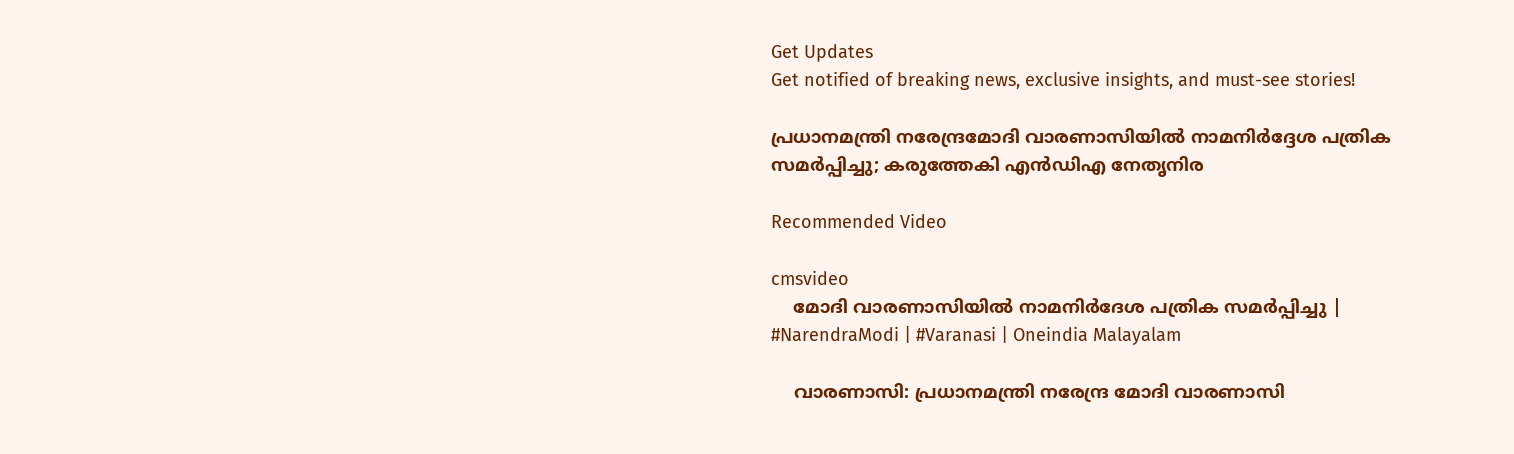Get Updates
Get notified of breaking news, exclusive insights, and must-see stories!

പ്രധാനമന്ത്രി നരേന്ദ്രമോദി വാരണാസിയിൽ നാമനിർദ്ദേശ പത്രിക സമർപ്പിച്ചു; കരുത്തേകി എൻഡിഎ നേതൃനിര

Recommended Video

cmsvideo
    മോദി വാരണാസിയിൽ നാമനിര്‍ദേശ പത്രിക സമര്‍പ്പിച്ചു | #NarendraModi | #Varanasi | Oneindia Malayalam

    വാരണാസി: പ്രധാനമന്ത്രി നരേന്ദ്ര മോദി വാരണാസി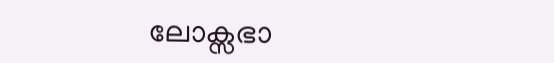ലോക്സഭാ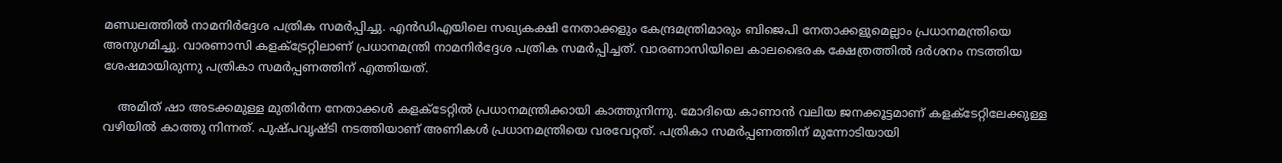മണ്ഡലത്തിൽ നാമനിർദ്ദേശ പത്രിക സമർപ്പിച്ചു. എൻഡിഎയിലെ സഖ്യകക്ഷി നേതാക്കളും കേന്ദ്രമന്ത്രിമാരും ബിജെപി നേതാക്കളുമെല്ലാം പ്രധാനമന്ത്രിയെ അനുഗമിച്ചു. വാരണാസി കളക്ട്രേറ്റിലാണ് പ്രധാനമന്ത്രി നാമനിർദ്ദേശ പത്രിക സമർപ്പിച്ചത്. വാരണാസിയിലെ കാലഭൈരക ക്ഷേത്രത്തിൽ ദർശനം നടത്തിയ ശേഷമായിരുന്നു പത്രികാ സമർപ്പണത്തിന് എത്തിയത്.

    അമിത് ഷാ അടക്കമുള്ള മുതിർന്ന നേതാക്കൾ കളക്ടേറ്റിൽ പ്രധാനമന്ത്രിക്കായി കാത്തുനിന്നു. മോദിയെ കാണാൻ വലിയ ജനക്കൂട്ടമാണ് കളക്ടേറ്റിലേക്കുള്ള വഴിയിൽ കാത്തു നിന്നത്. പുഷ്പവൃഷ്ടി നടത്തിയാണ് അണികൾ പ്രധാനമന്ത്രിയെ വരവേറ്റത്. പത്രികാ സമർപ്പണത്തിന് മുന്നോടിയായി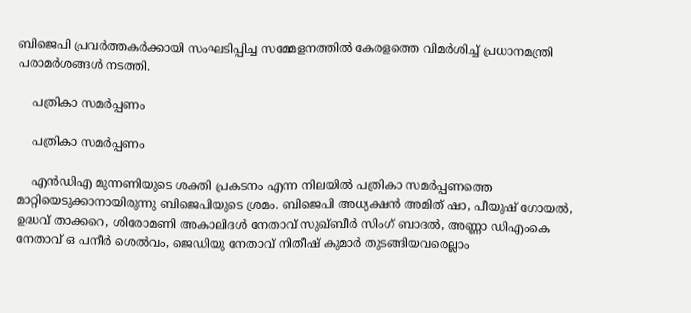ബിജെപി പ്രവർത്തകർക്കായി സംഘടിപ്പിച്ച സമ്മേളനത്തിൽ കേരളത്തെ വിമർശിച്ച് പ്രധാനമന്ത്രി പരാമർശങ്ങൾ നടത്തി.

    പത്രികാ സമർപ്പണം

    പത്രികാ സമർപ്പണം

    എൻഡിഎ മുന്നണിയുടെ ശക്തി പ്രകടനം എന്ന നിലയിൽ പത്രികാ സമർപ്പണത്തെ മാറ്റിയെടുക്കാനായിരുന്നു ബിജെപിയുടെ ശ്രമം. ബിജെപി അധ്യക്ഷൻ അമിത് ഷാ, പീയുഷ് ഗോയൽ, ഉദ്ധവ് താക്കറെ, ശിരോമണി അകാലിദൾ നേതാവ് സുഖ്ബീർ സിംഗ് ബാദൽ, അണ്ണാ ഡിഎംകെ നേതാവ് ഒ പനീർ ശെൽവം, ജെഡിയു നേതാവ് നിതീഷ് കുമാർ തുടങ്ങിയവരെല്ലാം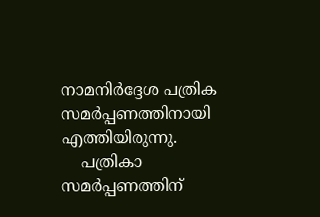നാമനിർദ്ദേശ പത്രിക സമർപ്പണത്തിനായി എത്തിയിരുന്നു.
    പത്രികാ സമർപ്പണത്തിന്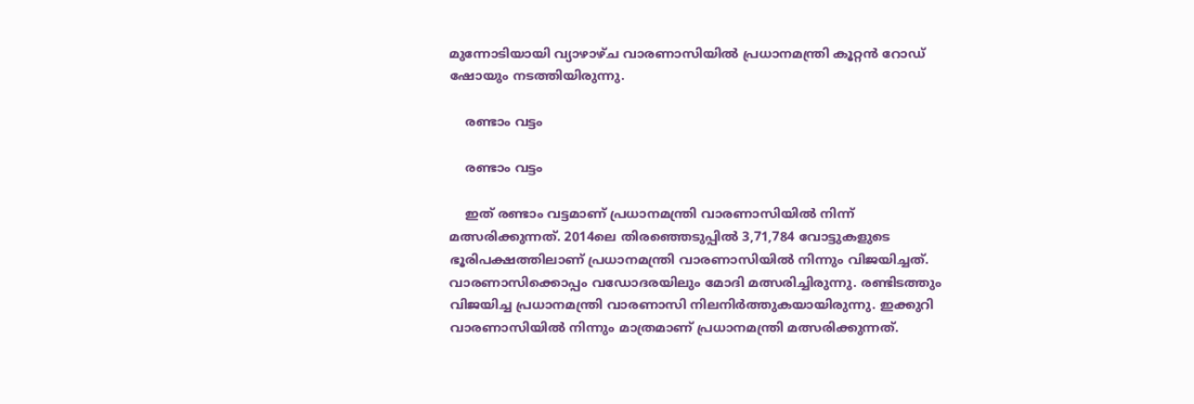മുന്നോടിയായി വ്യാഴാഴ്ച വാരണാസിയിൽ പ്രധാനമന്ത്രി കൂറ്റൻ റോഡ് ഷോയും നടത്തിയിരുന്നു.

    രണ്ടാം വട്ടം

    രണ്ടാം വട്ടം

    ഇത് രണ്ടാം വട്ടമാണ് പ്രധാനമന്ത്രി വാരണാസിയിൽ നിന്ന് മത്സരിക്കുന്നത്. 2014ലെ തിരഞ്ഞെടുപ്പിൽ 3,71,784 വോട്ടുകളുടെ ഭൂരിപക്ഷത്തിലാണ് പ്രധാനമന്ത്രി വാരണാസിയിൽ നിന്നും വിജയിച്ചത്. വാരണാസിക്കൊപ്പം വഡോദരയിലും മോദി മത്സരിച്ചിരുന്നു. രണ്ടിടത്തും വിജയിച്ച പ്രധാനമന്ത്രി വാരണാസി നിലനിർത്തുകയായിരുന്നു. ഇക്കുറി വാരണാസിയിൽ നിന്നും മാത്രമാണ് പ്രധാനമന്ത്രി മത്സരിക്കുന്നത്.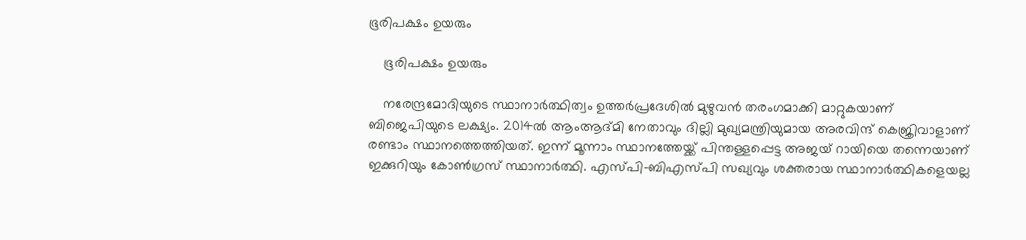ഭൂരിപക്ഷം ഉയരും

    ഭൂരിപക്ഷം ഉയരും

    നരേന്ദ്രമോദിയുടെ സ്ഥാനാർത്ഥിത്വം ഉത്തർപ്രദേശിൽ മുഴുവൻ തരംഗമാക്കി മാറ്റുകയാണ് ബിജെപിയുടെ ലക്ഷ്യം. 2014ൽ ആംആദ്മി നേതാവും ദില്ലി മുഖ്യമന്ത്രിയുമായ അരവിന്ദ് കെജ്രിവാളാണ് രണ്ടാം സ്ഥാനത്തെത്തിയത്. ഇന്ന് മൂന്നാം സ്ഥാനത്തേയ്ക്ക് പിന്തള്ളപ്പെട്ട അജയ് റായിയെ തന്നെയാണ് ഇക്കുറിയും കോൺഗ്രസ് സ്ഥാനാർത്ഥി. എസ്പി-ബിഎസ്പി സഖ്യവും ശക്തരായ സ്ഥാനാർത്ഥികളെയല്ല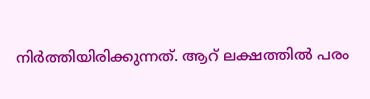നിർത്തിയിരിക്കുന്നത്. ആറ് ലക്ഷത്തിൽ പരം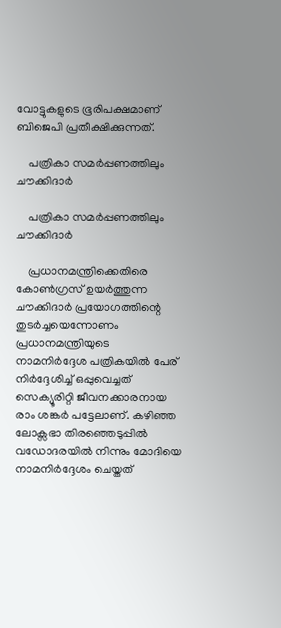വോട്ടുകളുടെ ഭൂരിപക്ഷമാണ് ബിജെപി പ്രതീക്ഷിക്കുന്നത്.

    പത്രികാ സമർപ്പണത്തിലും ചൗക്കിദാർ

    പത്രികാ സമർപ്പണത്തിലും ചൗക്കിദാർ

    പ്രധാനമന്ത്രിക്കെതിരെ കോൺഗ്രസ് ഉയർത്തുന്ന ചൗക്കിദാർ പ്രയോഗത്തിന്റെ തുടർച്ചയെന്നോണം പ്രധാനമന്ത്രിയുടെ നാമനിർദ്ദേശ പത്രികയിൽ പേര് നിർദ്ദേശിച്ച് ഒപ്പുവെച്ചത് സെക്യൂരിറ്റി ജീവനക്കാരനായ രാം ശങ്കർ പട്ടേലാണ്. കഴിഞ്ഞ ലോക്സഭാ തിരഞ്ഞെടുപ്പിൽ വഡോദരയിൽ നിന്നും മോദിയെ നാമനിർദ്ദേശം ചെയ്തത്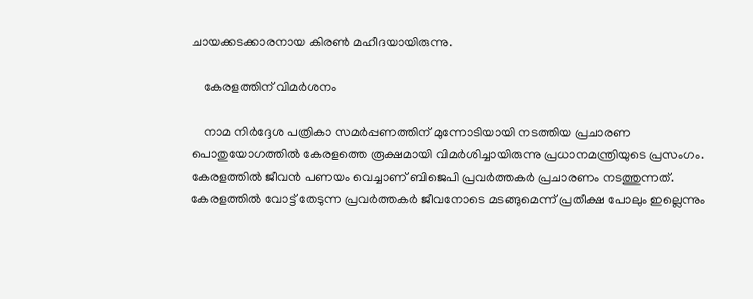ചായക്കടക്കാരനായ കിരൺ മഹീദയായിരുന്നു.

    കേരളത്തിന് വിമർശനം

    നാമ നിർദ്ദേശ പത്രികാ സമർപ്പണത്തിന് മുന്നോടിയായി നടത്തിയ പ്രചാരണ പൊതുയോഗത്തിൽ കേരളത്തെ രൂക്ഷമായി വിമർശിച്ചായിരുന്നു പ്രധാനമന്ത്രിയുടെ പ്രസംഗം. കേരളത്തിൽ ജീവൻ പണയം വെച്ചാണ് ബിജെപി പ്രവർത്തകർ പ്രചാരണം നടത്തുന്നത്. കേരളത്തിൽ വോട്ട് തേടുന്ന പ്രവർത്തകർ ജീവനോടെ മടങ്ങുമെന്ന് പ്രതീക്ഷ പോലും ഇല്ലെന്നും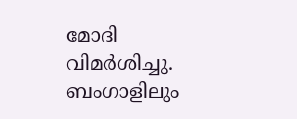മോദി വിമർശിച്ചു. ബംഗാളിലും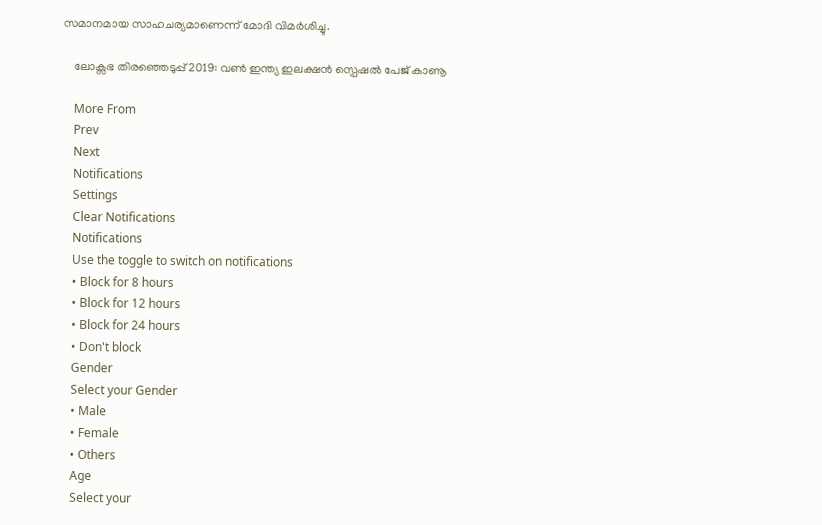സമാനമായ സാഹചര്യമാണെന്ന് മോദി വിമർശിച്ചു.

    ലോക്സഭ തിരഞ്ഞെടുപ്പ് 2019: വൺ ഇന്ത്യ ഇലക്ഷൻ സ്പെഷൽ പേജ് കാണൂ

    More From
    Prev
    Next
    Notifications
    Settings
    Clear Notifications
    Notifications
    Use the toggle to switch on notifications
    • Block for 8 hours
    • Block for 12 hours
    • Block for 24 hours
    • Don't block
    Gender
    Select your Gender
    • Male
    • Female
    • Others
    Age
    Select your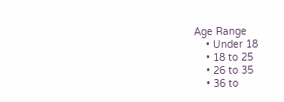Age Range
    • Under 18
    • 18 to 25
    • 26 to 35
    • 36 to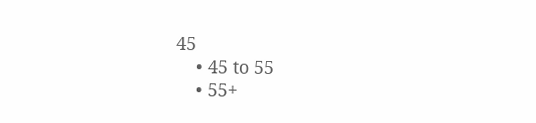45
    • 45 to 55
    • 55+